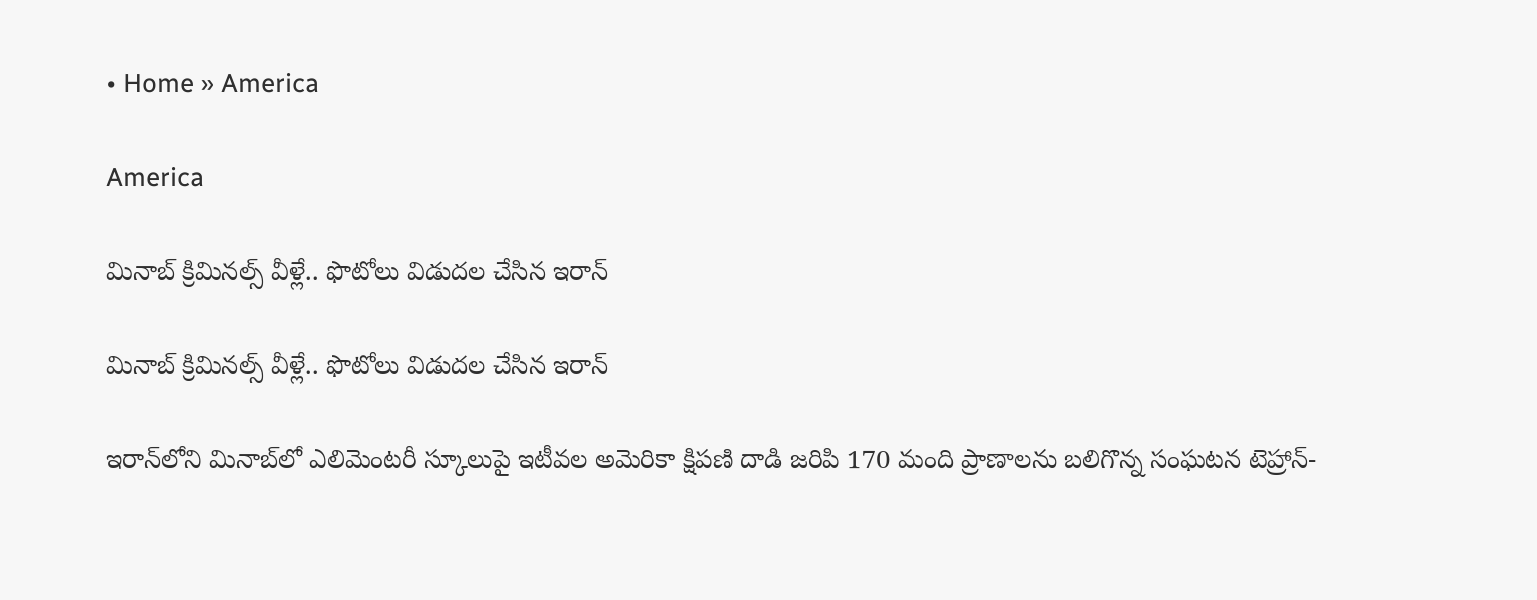• Home » America

America

మినాబ్ క్రిమినల్స్ వీళ్లే.. ఫొటోలు విడుదల చేసిన ఇరాన్

మినాబ్ క్రిమినల్స్ వీళ్లే.. ఫొటోలు విడుదల చేసిన ఇరాన్

ఇరాన్‌లోని మినాబ్‌లో ఎలిమెంటరీ స్కూలుపై ఇటీవల అమెరికా క్షిపణి దాడి జరిపి 170 మంది ప్రాణాలను బలిగొన్న సంఘటన టెహ్రాన్-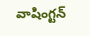వాషింగ్టన్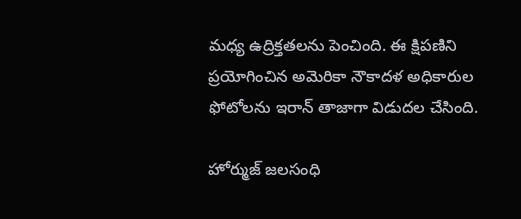మధ్య ఉద్రిక్తతలను పెంచింది. ఈ క్షిపణిని ప్రయోగించిన అమెరికా నౌకాదళ అధికారుల ఫోటోలను ఇరాన్ తాజాగా విడుదల చేసింది.

హోర్ముజ్ జలసంధి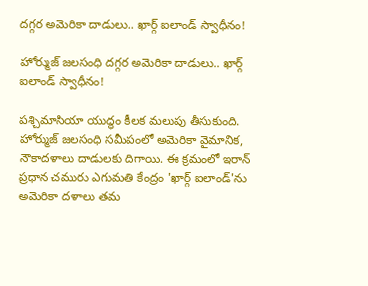దగ్గర అమెరికా దాడులు.. ఖార్గ్ ఐలాండ్ స్వాధీనం!

హోర్ముజ్ జలసంధి దగ్గర అమెరికా దాడులు.. ఖార్గ్ ఐలాండ్ స్వాధీనం!

పశ్చిమాసియా యుద్ధం కీలక మలుపు తీసుకుంది. హోర్ముజ్ జలసంధి సమీపంలో అమెరికా వైమానిక, నౌకాదళాలు దాడులకు దిగాయి. ఈ క్రమంలో ఇరాన్‌ ప్రధాన చమురు ఎగుమతి కేంద్రం 'ఖార్గ్ ఐలాండ్'ను అమెరికా దళాలు తమ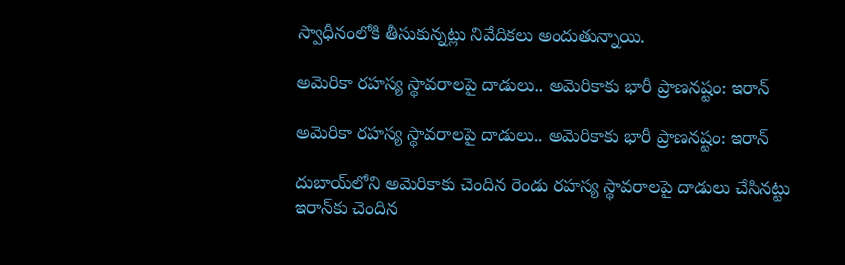స్వాధీనంలోకి తీసుకున్నట్లు నివేదికలు అందుతున్నాయి.

అమెరికా రహస్య స్థావరాలపై దాడులు.. అమెరికాకు భారీ ప్రాణనష్టం: ఇరాన్

అమెరికా రహస్య స్థావరాలపై దాడులు.. అమెరికాకు భారీ ప్రాణనష్టం: ఇరాన్

దుబాయ్‌లోని అమెరికాకు చెందిన రెండు రహస్య స్థావరాలపై దాడులు చేసినట్టు ఇరాన్‌కు చెందిన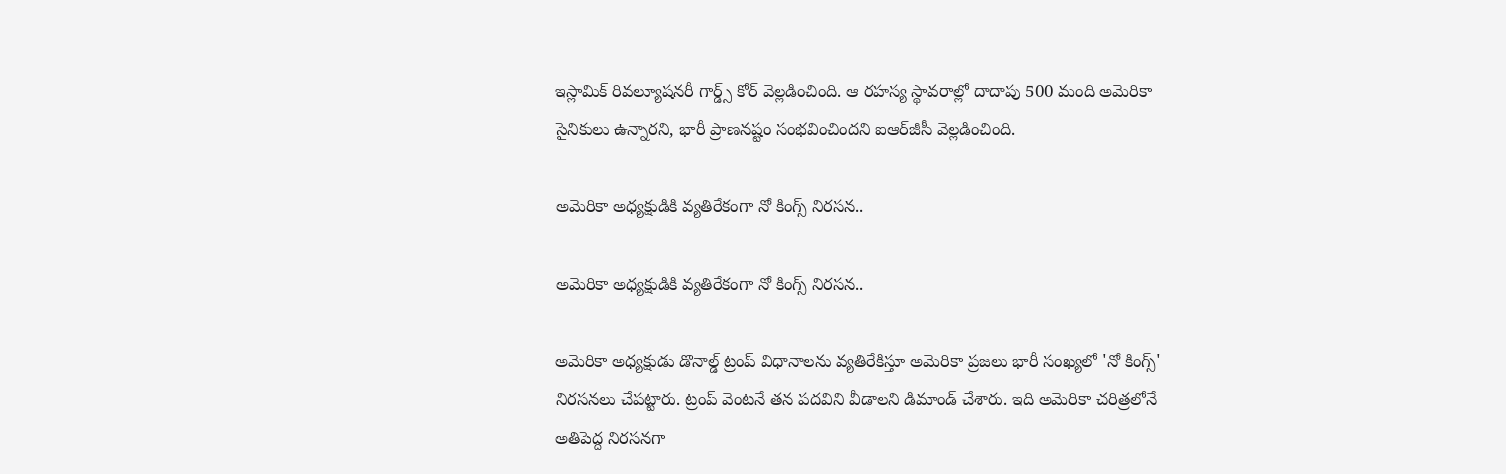ఇస్లామిక్ రివల్యూషనరీ గార్డ్స్ కోర్ వెల్లడించింది. ఆ రహస్య స్థావరాల్లో దాదాపు 500 మంది అమెరికా సైనికులు ఉన్నారని, భారీ ప్రాణనష్టం సంభవించిందని ఐఆర్‌జీసీ వెల్లడించింది.

అమెరికా అధ్యక్షుడికి వ్యతిరేకంగా నో కింగ్స్ నిరసన..

అమెరికా అధ్యక్షుడికి వ్యతిరేకంగా నో కింగ్స్ నిరసన..

అమెరికా అధ్యక్షుడు డొనాల్డ్ ట్రంప్ విధానాలను వ్యతిరేకిస్తూ అమెరికా ప్రజలు భారీ సంఖ్యలో 'నో కింగ్స్' నిరసనలు చేపట్టారు. ట్రంప్ వెంటనే తన పదవిని వీడాలని డిమాండ్ చేశారు. ఇది అమెరికా చరిత్రలోనే అతిపెద్ద నిరసనగా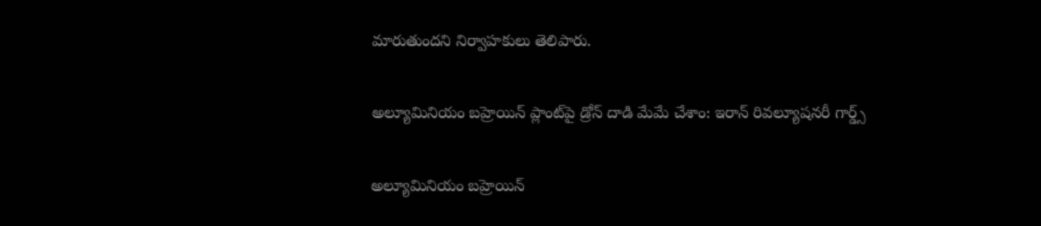మారుతుందని నిర్వాహకులు తెలిపారు.

అల్యూమినియం బహ్రెయిన్ ప్లాంట్‌పై డ్రోన్ దాడి మేమే చేశాం: ఇరాన్ రివల్యూషనరీ గార్డ్స్

అల్యూమినియం బహ్రెయిన్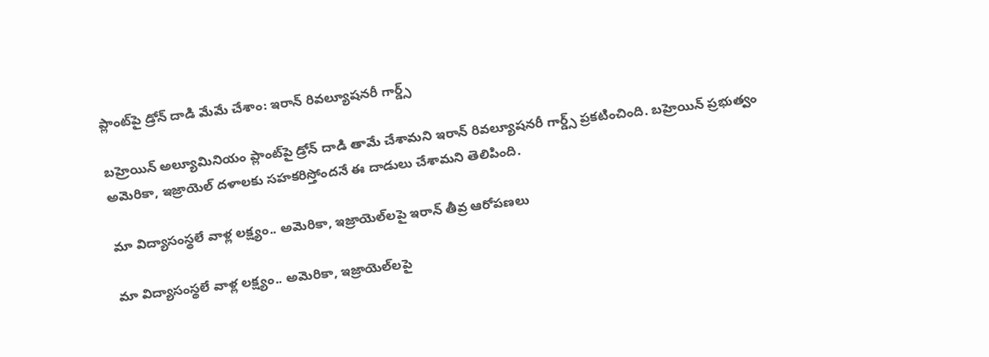ప్లాంట్‌పై డ్రోన్ దాడి మేమే చేశాం: ఇరాన్ రివల్యూషనరీ గార్డ్స్

బహ్రెయిన్ అల్యూమినియం ప్లాంట్‌పై డ్రోన్ దాడి తామే చేశామని ఇరాన్ రివల్యూషనరీ గార్డ్స్ ప్రకటించింది. బహ్రెయిన్ ప్రభుత్వం అమెరికా, ఇజ్రాయెల్ దళాలకు సహకరిస్తోందనే ఈ దాడులు చేశామని తెలిపింది.

మా విద్యాసంస్థలే వాళ్ల లక్ష్యం.. అమెరికా, ఇజ్రాయెల్‌లపై ఇరాన్ తీవ్ర ఆరోపణలు

మా విద్యాసంస్థలే వాళ్ల లక్ష్యం.. అమెరికా, ఇజ్రాయెల్‌లపై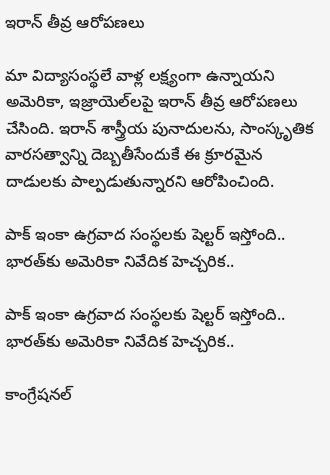ఇరాన్ తీవ్ర ఆరోపణలు

మా విద్యాసంస్థలే వాళ్ల లక్ష్యంగా ఉన్నాయని అమెరికా, ఇజ్రాయెల్‌లపై ఇరాన్ తీవ్ర ఆరోపణలు చేసింది. ఇరాన్ శాస్త్రీయ పునాదులను, సాంస్కృతిక వారసత్వాన్ని దెబ్బతీసేందుకే ఈ క్రూరమైన దాడులకు పాల్పడుతున్నారని ఆరోపించింది.

పాక్ ఇంకా ఉగ్రవాద సంస్థలకు షెల్టర్ ఇస్తోంది.. భారత్‌కు అమెరికా నివేదిక హెచ్చరిక..

పాక్ ఇంకా ఉగ్రవాద సంస్థలకు షెల్టర్ ఇస్తోంది.. భారత్‌కు అమెరికా నివేదిక హెచ్చరిక..

కాంగ్రేషనల్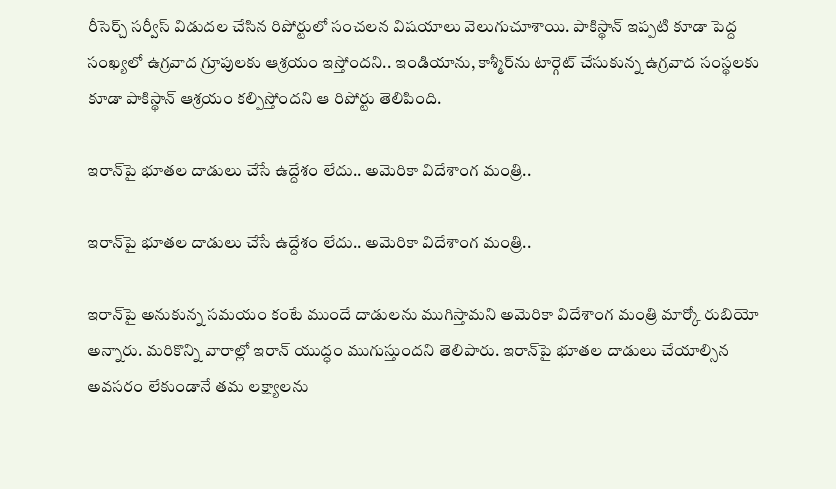రీసెర్చ్ సర్వీస్ విడుదల చేసిన రిపోర్టులో సంచలన విషయాలు వెలుగుచూశాయి. పాకిస్థాన్ ఇప్పటి కూడా పెద్ద సంఖ్యలో ఉగ్రవాద గ్రూపులకు ఆశ్రయం ఇస్తోందని.. ఇండియాను, కాశ్మీర్‌ను టార్గెట్ చేసుకున్న ఉగ్రవాద సంస్థలకు కూడా పాకిస్థాన్ ఆశ్రయం కల్పిస్తోందని ఆ రిపోర్టు తెలిపింది.

ఇరాన్‌పై భూతల దాడులు చేసే ఉద్దేశం లేదు.. అమెరికా విదేశాంగ మంత్రి..

ఇరాన్‌పై భూతల దాడులు చేసే ఉద్దేశం లేదు.. అమెరికా విదేశాంగ మంత్రి..

ఇరాన్‌పై అనుకున్న సమయం కంటే ముందే దాడులను ముగిస్తామని అమెరికా విదేశాంగ మంత్రి మార్కో రుబియో అన్నారు. మరికొన్ని వారాల్లో ఇరాన్ యుద్ధం ముగుస్తుందని తెలిపారు. ఇరాన్‌పై భూతల దాడులు చేయాల్సిన అవసరం లేకుండానే తమ లక్ష్యాలను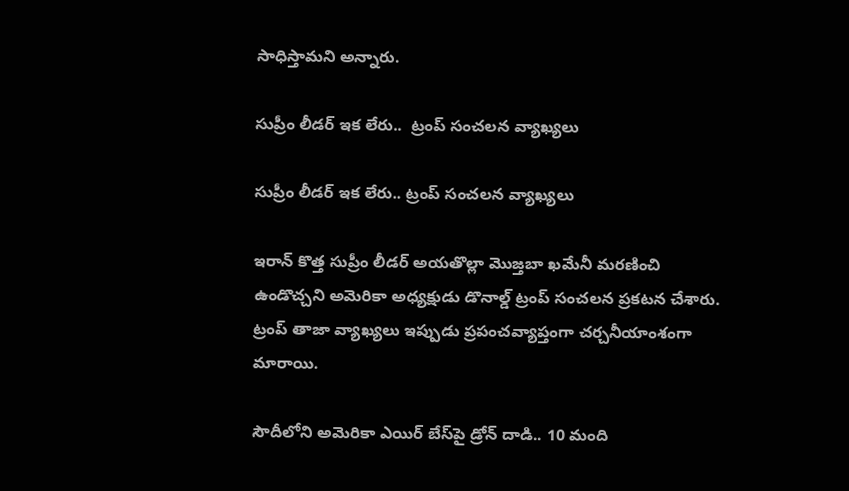సాధిస్తామని అన్నారు.

సుప్రీం లీడర్ ఇక లేరు..  ట్రంప్ సంచలన వ్యాఖ్యలు

సుప్రీం లీడర్ ఇక లేరు.. ట్రంప్ సంచలన వ్యాఖ్యలు

ఇరాన్ కొత్త సుప్రీం లీడర్ అయతొల్లా మొజ్తబా ఖమేనీ మరణించి ఉండొచ్చని అమెరికా అధ్యక్షుడు డొనాల్డ్ ట్రంప్ సంచలన ప్రకటన చేశారు. ట్రంప్ తాజా వ్యాఖ్యలు ఇప్పుడు ప్రపంచవ్యాప్తంగా చర్చనీయాంశంగా మారాయి.

సౌదీలోని అమెరికా ఎయిర్ బేస్‌పై డ్రోన్ దాడి.. 10 మంది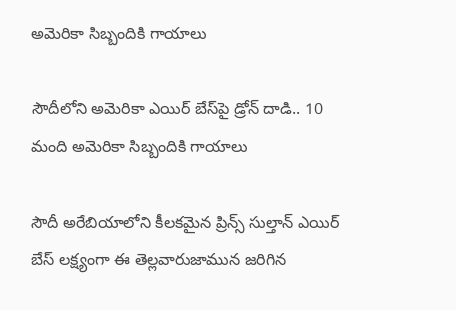అమెరికా సిబ్బందికి గాయాలు

సౌదీలోని అమెరికా ఎయిర్ బేస్‌పై డ్రోన్ దాడి.. 10 మంది అమెరికా సిబ్బందికి గాయాలు

సౌదీ అరేబియాలోని కీలకమైన ప్రిన్స్ సుల్తాన్ ఎయిర్ బేస్ లక్ష్యంగా ఈ తెల్లవారుజామున జరిగిన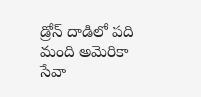డ్రోన్ దాడిలో పది మంది అమెరికా సేవా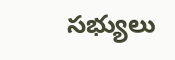సభ్యులు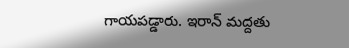గాయపడ్డారు. ఇరాన్ మద్దతు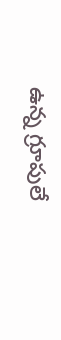ఉన్న గ్రూపులే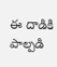ఈ దాడికి పాల్పడి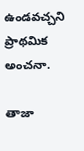ఉండవచ్చని ప్రాథమిక అంచనా.

తాజా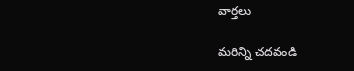వార్తలు

మరిన్ని చదవండి